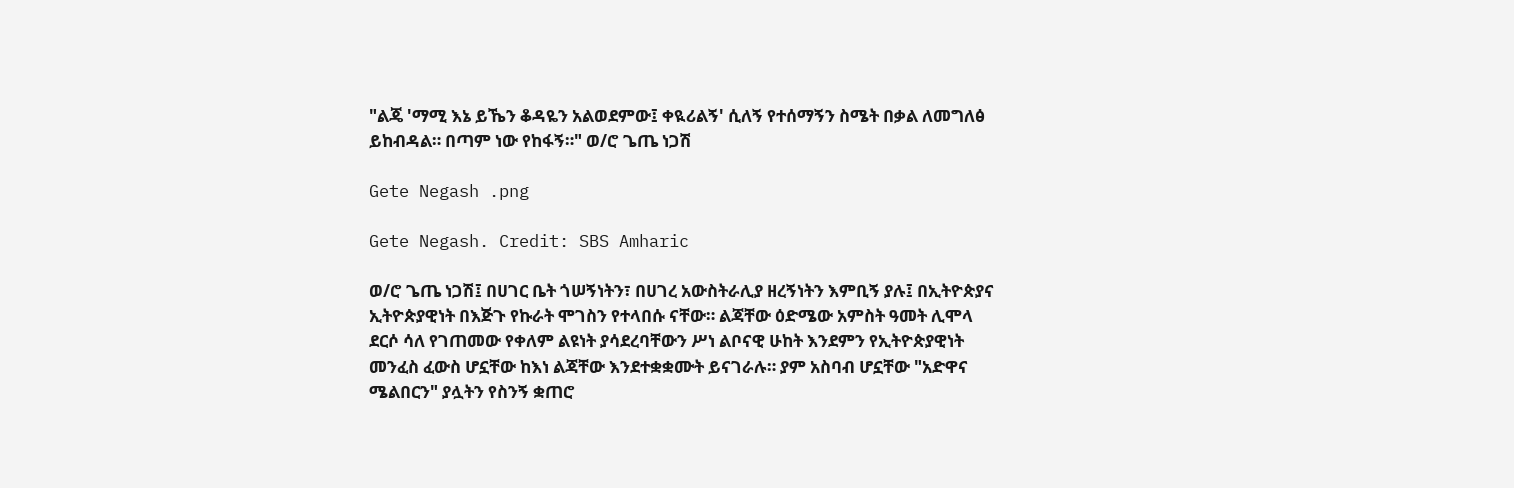"ልጄ 'ማሚ እኔ ይኼን ቆዳዬን አልወደምው፤ ቀዪሪልኝ' ሲለኝ የተሰማኝን ስሜት በቃል ለመግለፅ ይከብዳል። በጣም ነው የከፋኝ።" ወ/ሮ ጌጤ ነጋሽ

Gete Negash .png

Gete Negash. Credit: SBS Amharic

ወ/ሮ ጌጤ ነጋሽ፤ በሀገር ቤት ጎሠኝነትን፣ በሀገረ አውስትራሊያ ዘረኝነትን እምቢኝ ያሉ፤ በኢትዮጵያና ኢትዮጵያዊነት በእጅጉ የኩራት ሞገስን የተላበሱ ናቸው። ልጃቸው ዕድሜው አምስት ዓመት ሊሞላ ደርሶ ሳለ የገጠመው የቀለም ልዩነት ያሳደረባቸውን ሥነ ልቦናዊ ሁከት እንደምን የኢትዮጵያዊነት መንፈስ ፈውስ ሆኗቸው ከእነ ልጃቸው እንደተቋቋሙት ይናገራሉ። ያም አስባብ ሆኗቸው "አድዋና ሜልበርን" ያሏትን የስንኝ ቋጠሮ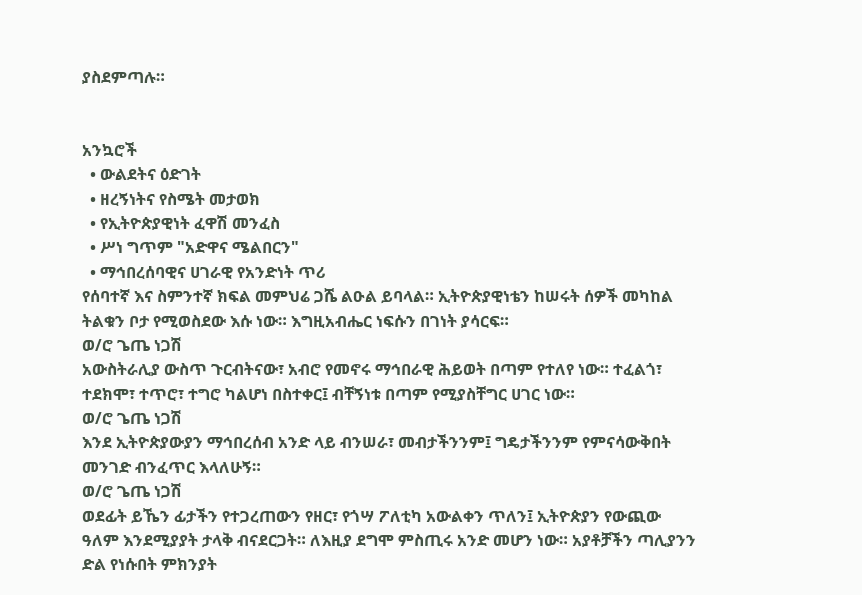ያስደምጣሉ።


አንኳሮች
  • ውልደትና ዕድገት
  • ዘረኝነትና የስሜት መታወክ
  • የኢትዮጵያዊነት ፈዋሽ መንፈስ
  • ሥነ ግጥም "አድዋና ሜልበርን"
  • ማኅበረሰባዊና ሀገራዊ የአንድነት ጥሪ
የሰባተኛ እና ስምንተኛ ክፍል መምህሬ ጋሼ ልዑል ይባላል። ኢትዮጵያዊነቴን ከሠሩት ሰዎች መካከል ትልቁን ቦታ የሚወስደው እሱ ነው። እግዚአብሔር ነፍሱን በገነት ያሳርፍ።
ወ/ሮ ጌጤ ነጋሽ
አውስትራሊያ ውስጥ ጉርብትናው፣ አብሮ የመኖሩ ማኅበራዊ ሕይወት በጣም የተለየ ነው። ተፈልጎ፣ ተደክሞ፣ ተጥሮ፣ ተግሮ ካልሆነ በስተቀር፤ ብቸኝነቱ በጣም የሚያስቸግር ሀገር ነው።
ወ/ሮ ጌጤ ነጋሽ
እንደ ኢትዮጵያውያን ማኅበረሰብ አንድ ላይ ብንሠራ፣ መብታችንንም፤ ግዴታችንንም የምናሳውቅበት መንገድ ብንፈጥር እላለሁኝ።
ወ/ሮ ጌጤ ነጋሽ
ወደፊት ይኼን ፊታችን የተጋረጠውን የዘር፣ የጎሣ ፖለቲካ አውልቀን ጥለን፤ ኢትዮጵያን የውጪው ዓለም እንደሚያያት ታላቅ ብናደርጋት። ለእዚያ ደግሞ ምስጢሩ አንድ መሆን ነው። አያቶቻችን ጣሊያንን ድል የነሱበት ምክንያት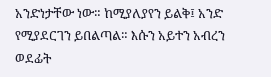አንድነታቸው ነው። ከሚያለያየን ይልቅ፤ አንድ የሚያደርገን ይበልጣል። እሱን አይተን አብረን ወደፊት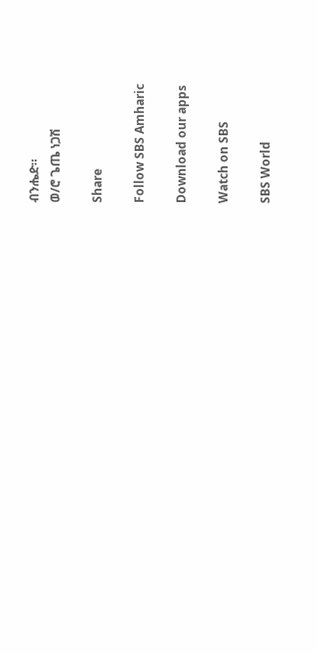ብንሔድ።
ወ/ሮ ጌጤ ነጋሽ

Share

Follow SBS Amharic

Download our apps

Watch on SBS

SBS World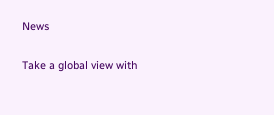News

Take a global view with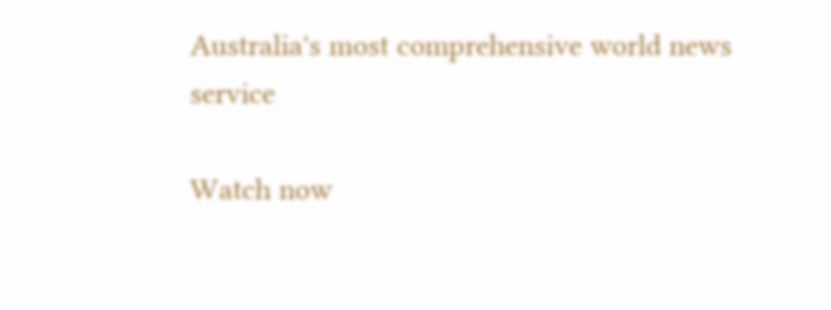Australia's most comprehensive world news service

Watch now